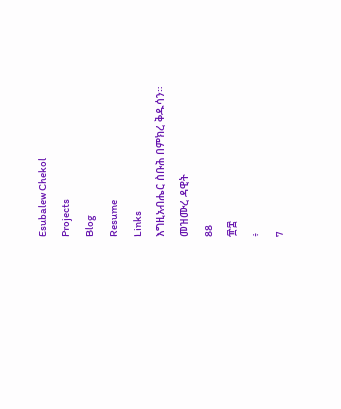Esubalew Chekol
Projects
Blog
Resume
Links
እግዚአብሔር ስቡሕ በምክረ ቅዱሳን።
መዝሙረ ዳዊት
88
፹፰
፥
7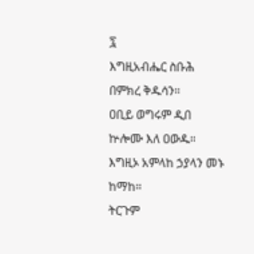፯
እግዚአብሔር ስቡሕ በምክረ ቅዱሳን።
ዐቢይ ወግሩም ዲበ ኵሎሙ እለ ዐውዱ።
እግዚኦ አምላከ ኃያላን መኑ ከማከ።
ትርጉም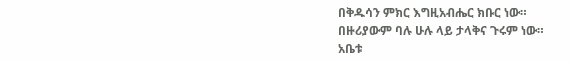በቅዱሳን ምክር እግዚአብሔር ክቡር ነው።
በዙሪያውም ባሉ ሁሉ ላይ ታላቅና ጉሩም ነው።
አቤቱ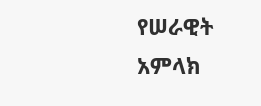የሠራዊት አምላክ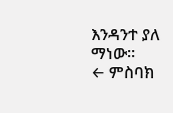እንዳንተ ያለ ማነው።
← ምስባክ